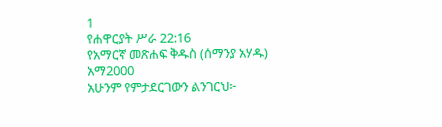1
የሐዋርያት ሥራ 22:16
የአማርኛ መጽሐፍ ቅዱስ (ሰማንያ አሃዱ)
አማ2000
አሁንም የምታደርገውን ልንገርህ፦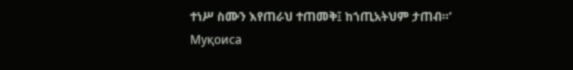ተነሥ ስሙን እየጠራህ ተጠመቅ፤ ከኀጢአትህም ታጠብ።’
Муқоиса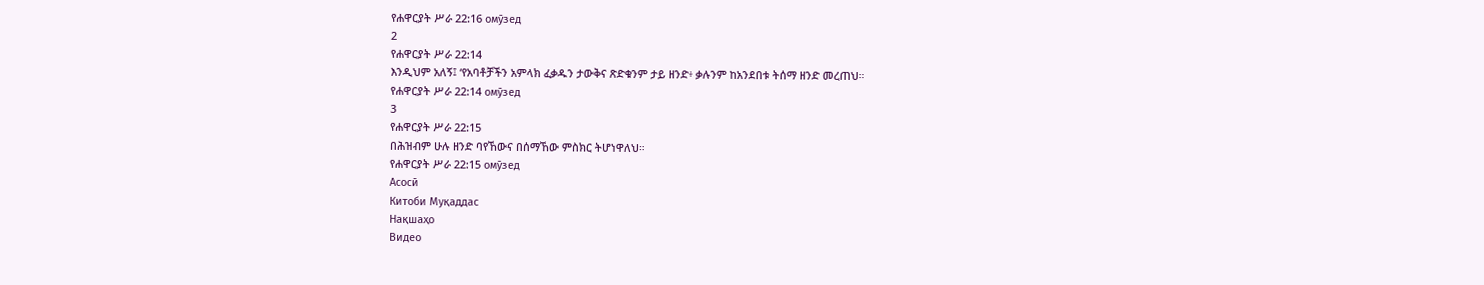የሐዋርያት ሥራ 22:16 омӯзед
2
የሐዋርያት ሥራ 22:14
እንዲህም አለኝ፤ ‘የአባቶቻችን አምላክ ፈቃዱን ታውቅና ጽድቁንም ታይ ዘንድ፥ ቃሉንም ከአንደበቱ ትሰማ ዘንድ መረጠህ።
የሐዋርያት ሥራ 22:14 омӯзед
3
የሐዋርያት ሥራ 22:15
በሕዝብም ሁሉ ዘንድ ባየኸውና በሰማኸው ምስክር ትሆነዋለህ።
የሐዋርያት ሥራ 22:15 омӯзед
Асосӣ
Китоби Муқаддас
Нақшаҳо
Видео